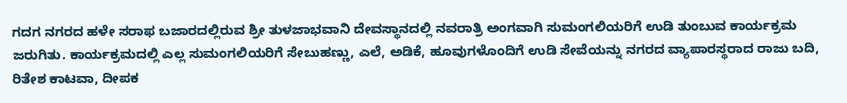ಗದಗ ನಗರದ ಹಳೇ ಸರಾಫ ಬಜಾರದಲ್ಲಿರುವ ಶ್ರೀ ತುಳಜಾಭವಾನಿ ದೇವಸ್ಥಾನದಲ್ಲಿ ನವರಾತ್ರಿ ಅಂಗವಾಗಿ ಸುಮಂಗಲಿಯರಿಗೆ ಉಡಿ ತುಂಬುವ ಕಾರ್ಯಕ್ರಮ ಜರುಗಿತು. ಕಾರ್ಯಕ್ರಮದಲ್ಲಿ ಎಲ್ಲ ಸುಮಂಗಲಿಯರಿಗೆ ಸೇಬುಹಣ್ಣು, ಎಲೆ, ಅಡಿಕೆ, ಹೂವುಗಳೊಂದಿಗೆ ಉಡಿ ಸೇವೆಯನ್ನು ನಗರದ ವ್ಯಾಪಾರಸ್ಥರಾದ ರಾಜು ಬದಿ, ರಿತೇಶ ಕಾಟವಾ, ದೀಪಕ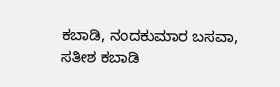ಕಬಾಡಿ, ನಂದಕುಮಾರ ಬಸವಾ, ಸತೀಶ ಕಬಾಡಿ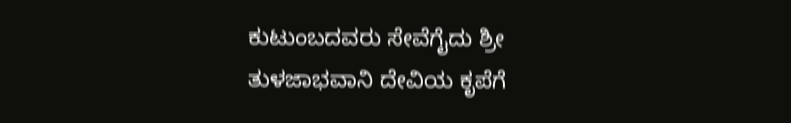ಕುಟುಂಬದವರು ಸೇವೆಗೈದು ಶ್ರೀ ತುಳಜಾಭವಾನಿ ದೇವಿಯ ಕೃಪೆಗೆ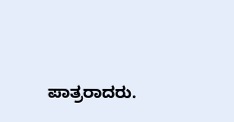ಪಾತ್ರರಾದರು.